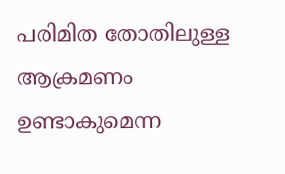പരിമിത തോതിലുള്ള ആക്രമണം ഉണ്ടാകുമെന്ന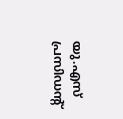യു.എസ് പ്രസിഡന്റ്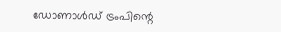ഡോണാൾഡ് ട്രംപിന്റെ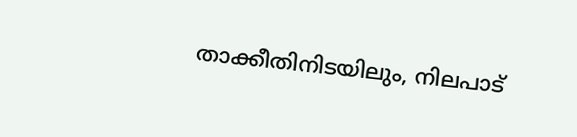താക്കീതിനിടയിലും, നിലപാട്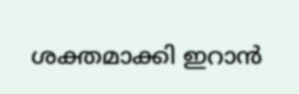ശക്തമാക്കി ഇറാൻ